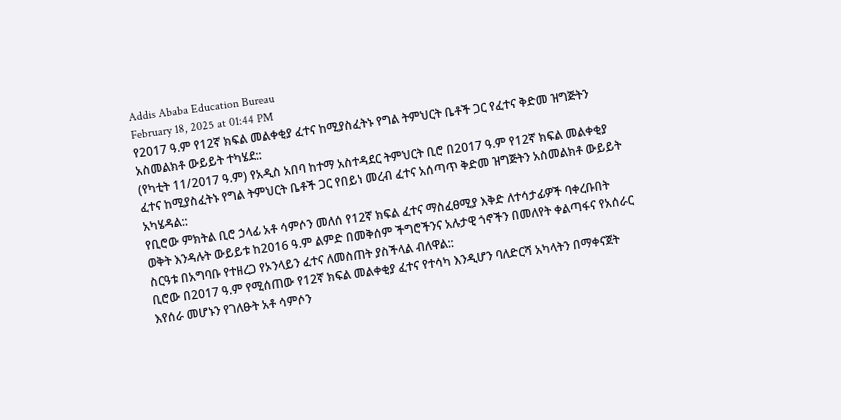Addis Ababa Education Bureau
February 18, 2025 at 01:44 PM
የ2017 ዓ.ም የ12ኛ ክፍል መልቀቂያ ፈተና ከሚያስፈትኑ የግል ትምህርት ቤቶች ጋር የፈተና ቅድመ ዝግጅትን አስመልክቶ ውይይት ተካሄደ::
(የካቲት 11/2017 ዓ.ም) የአዲስ አበባ ከተማ አስተዳደር ትምህርት ቢሮ በ2017 ዓ.ም የ12ኛ ክፍል መልቀቂያ ፈተና ከሚያስፈትኑ የግል ትምህርት ቤቶች ጋር የበይነ መረብ ፈተና አሰጣጥ ቅድመ ዝግጅትን አስመልክቶ ውይይት አካሄዳል::
የቢሮው ምክትል ቢሮ ኃላፊ አቶ ሳምሶን መለሰ የ12ኛ ክፍል ፈተና ማስፈፀሚያ እቅድ ለተሳታፊዎች ባቀረቡበት ወቅት እንዳሉት ውይይቱ ከ2016 ዓ.ም ልምድ በመቅሰም ችግሮችንና አሉታዊ ጎኖችን በመለየት ቀልጣፋና የአሰራር ስርዓቱ በአግባቡ የተዘረጋ የኦንላይን ፈተና ለመስጠት ያስችላል ብለዋል::
ቢሮው በ2017 ዓ.ም የሚሰጠው የ12ኛ ክፍል መልቀቂያ ፈተና የተሳካ እንዲሆን ባለድርሻ አካላትን በማቀናጀት እየሰራ መሆኑን የገለፁት አቶ ሳምሶን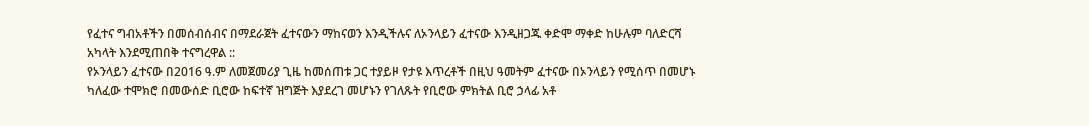የፈተና ግብአቶችን በመሰብሰብና በማደራጀት ፈተናውን ማከናወን እንዲችሉና ለኦንላይን ፈተናው እንዲዘጋጁ ቀድሞ ማቀድ ከሁሉም ባለድርሻ አካላት እንደሚጠበቅ ተናግረዋል ::
የኦንላይን ፈተናው በ2016 ዓ.ም ለመጀመሪያ ጊዜ ከመሰጠቱ ጋር ተያይዞ የታዩ እጥረቶች በዚህ ዓመትም ፈተናው በኦንላይን የሚሰጥ በመሆኑ ካለፈው ተሞክሮ በመውሰድ ቢሮው ከፍተኛ ዝግጅት እያደረገ መሆኑን የገለጹት የቢሮው ምክትል ቢሮ ኃላፊ አቶ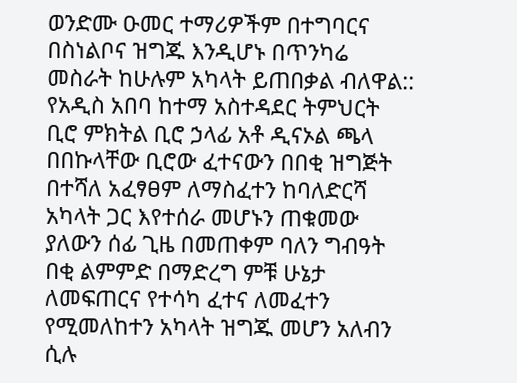ወንድሙ ዑመር ተማሪዎችም በተግባርና በስነልቦና ዝግጁ እንዲሆኑ በጥንካሬ መስራት ከሁሉም አካላት ይጠበቃል ብለዋል::
የአዲስ አበባ ከተማ አስተዳደር ትምህርት ቢሮ ምክትል ቢሮ ኃላፊ አቶ ዲናኦል ጫላ በበኩላቸው ቢሮው ፈተናውን በበቂ ዝግጅት በተሻለ አፈፃፀም ለማስፈተን ከባለድርሻ አካላት ጋር እየተሰራ መሆኑን ጠቁመው ያለውን ሰፊ ጊዜ በመጠቀም ባለን ግብዓት በቂ ልምምድ በማድረግ ምቹ ሁኔታ ለመፍጠርና የተሳካ ፈተና ለመፈተን የሚመለከተን አካላት ዝግጁ መሆን አለብን ሲሉ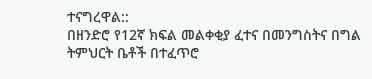ተናግረዋል::
በዘንድሮ የ12ኛ ክፍል መልቀቂያ ፈተና በመንግስትና በግል ትምህርት ቤቶች በተፈጥሮ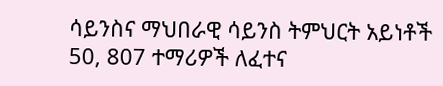ሳይንስና ማህበራዊ ሳይንስ ትምህርት አይነቶች 50, 807 ተማሪዎች ለፈተና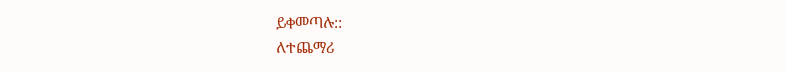ይቀመጣሉ::
ለተጨማሪ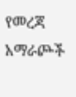የመረጃ አማራጮች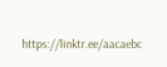https://linktr.ee/aacaebc